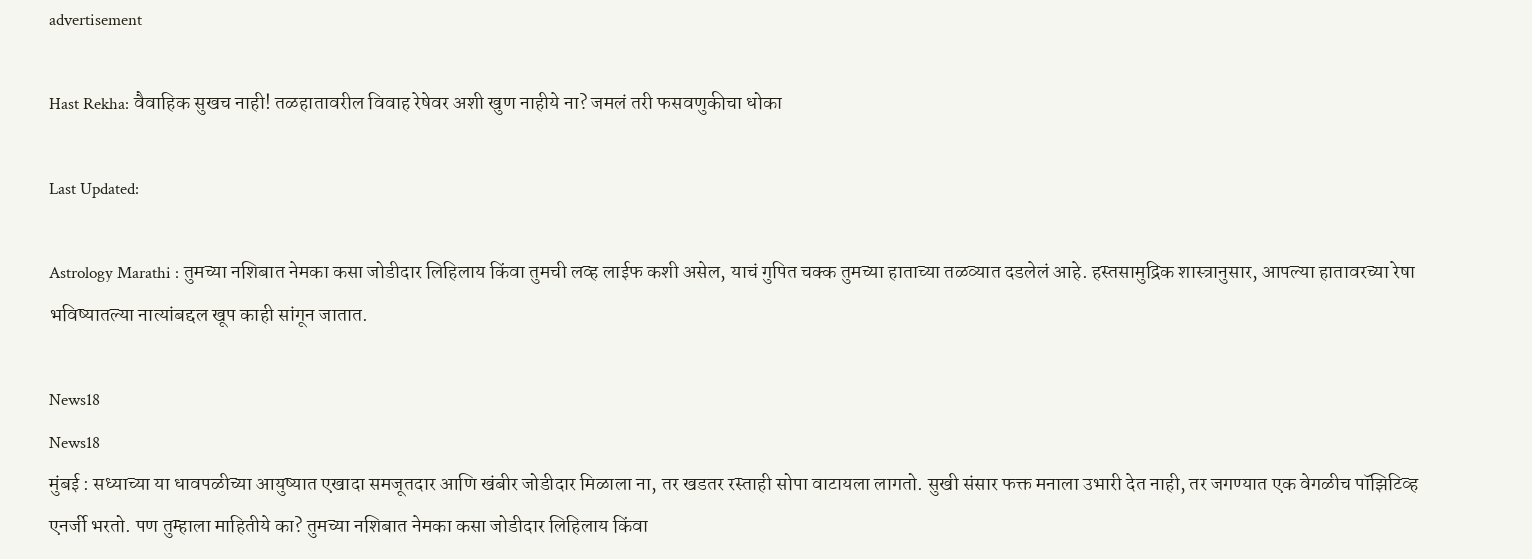advertisement

Hast Rekha: वैवाहिक सुखच नाही! तळहातावरील विवाह रेषेवर अशी खुण नाहीये ना? जमलं तरी फसवणुकीचा धोका

Last Updated:

Astrology Marathi : तुमच्या नशिबात नेमका कसा जोडीदार लिहिलाय किंवा तुमची लव्ह लाईफ कशी असेल, याचं गुपित चक्क तुमच्या हाताच्या तळव्यात दडलेलं आहे. हस्तसामुद्रिक शास्त्रानुसार, आपल्या हातावरच्या रेषा भविष्यातल्या नात्यांबद्दल खूप काही सांगून जातात.

News18
News18
मुंबई : सध्याच्या या धावपळीच्या आयुष्यात एखादा समजूतदार आणि खंबीर जोडीदार मिळाला ना, तर खडतर रस्ताही सोपा वाटायला लागतो. सुखी संसार फक्त मनाला उभारी देत नाही, तर जगण्यात एक वेगळीच पॉझिटिव्ह एनर्जी भरतो. पण तुम्हाला माहितीये का? तुमच्या नशिबात नेमका कसा जोडीदार लिहिलाय किंवा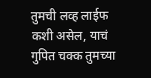तुमची लव्ह लाईफ कशी असेल, याचं गुपित चक्क तुमच्या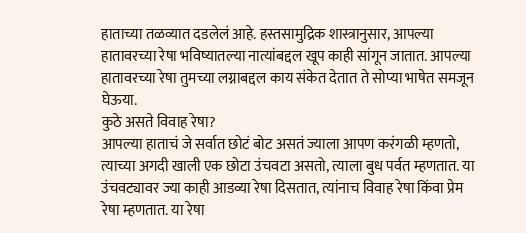हाताच्या तळव्यात दडलेलं आहे. हस्तसामुद्रिक शास्त्रानुसार, आपल्या हातावरच्या रेषा भविष्यातल्या नात्यांबद्दल खूप काही सांगून जातात. आपल्या हातावरच्या रेषा तुमच्या लग्नाबद्दल काय संकेत देतात ते सोप्या भाषेत समजून घेऊया.
कुठे असते विवाह रेषा?
आपल्या हाताचं जे सर्वात छोटं बोट असतं ज्याला आपण करंगळी म्हणतो, त्याच्या अगदी खाली एक छोटा उंचवटा असतो, त्याला बुध पर्वत म्हणतात. या उंचवट्यावर ज्या काही आडव्या रेषा दिसतात, त्यांनाच विवाह रेषा किंवा प्रेम रेषा म्हणतात. या रेषा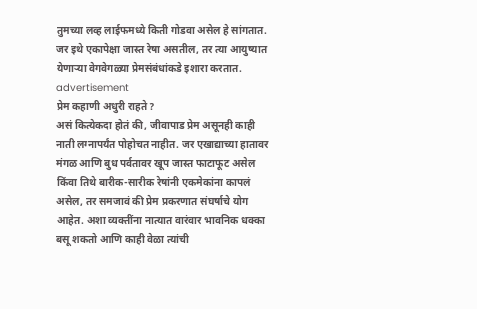तुमच्या लव्ह लाईफमध्ये किती गोडवा असेल हे सांगतात. जर इथे एकापेक्षा जास्त रेषा असतील, तर त्या आयुष्यात येणाऱ्या वेगवेगळ्या प्रेमसंबंधांकडे इशारा करतात.
advertisement
प्रेम कहाणी अधुरी राहते?
असं कित्येकदा होतं की, जीवापाड प्रेम असूनही काही नाती लग्नापर्यंत पोहोचत नाहीत. जर एखाद्याच्या हातावर मंगळ आणि बुध पर्वतावर खूप जास्त फाटाफूट असेल किंवा तिथे बारीक-सारीक रेषांनी एकमेकांना कापलं असेल, तर समजावं की प्रेम प्रकरणात संघर्षाचे योग आहेत. अशा व्यक्तींना नात्यात वारंवार भावनिक धक्का बसू शकतो आणि काही वेळा त्यांची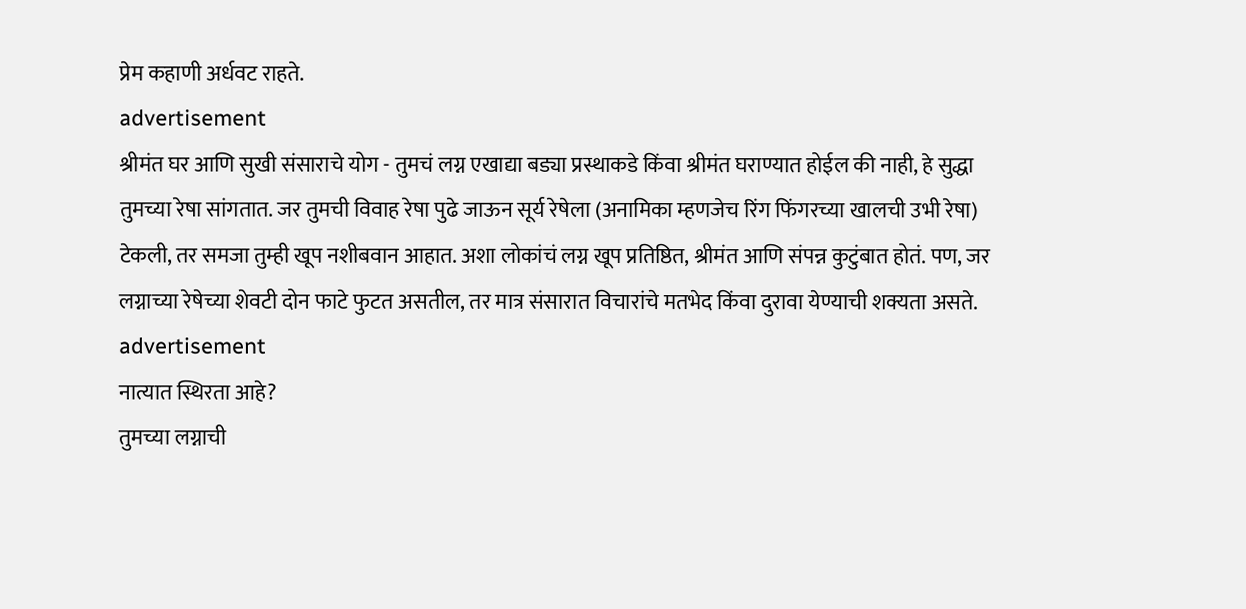प्रेम कहाणी अर्धवट राहते.
advertisement
श्रीमंत घर आणि सुखी संसाराचे योग - तुमचं लग्न एखाद्या बड्या प्रस्थाकडे किंवा श्रीमंत घराण्यात होईल की नाही, हे सुद्धा तुमच्या रेषा सांगतात. जर तुमची विवाह रेषा पुढे जाऊन सूर्य रेषेला (अनामिका म्हणजेच रिंग फिंगरच्या खालची उभी रेषा) टेकली, तर समजा तुम्ही खूप नशीबवान आहात. अशा लोकांचं लग्न खूप प्रतिष्ठित, श्रीमंत आणि संपन्न कुटुंबात होतं. पण, जर लग्नाच्या रेषेच्या शेवटी दोन फाटे फुटत असतील, तर मात्र संसारात विचारांचे मतभेद किंवा दुरावा येण्याची शक्यता असते.
advertisement
नात्यात स्थिरता आहे?
तुमच्या लग्नाची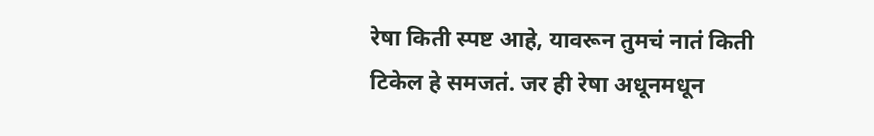रेषा किती स्पष्ट आहे, यावरून तुमचं नातं किती टिकेल हे समजतं. जर ही रेषा अधूनमधून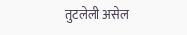तुटलेली असेल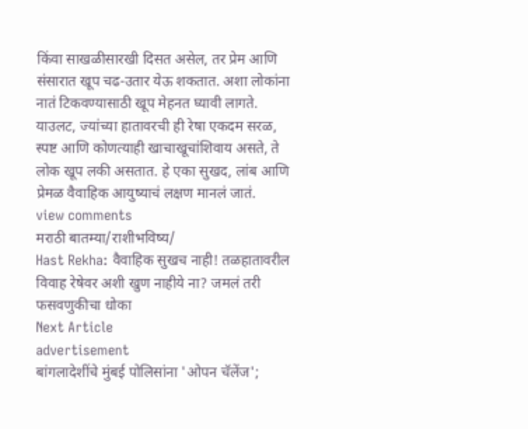किंवा साखळीसारखी दिसत असेल, तर प्रेम आणि संसारात खूप चढ-उतार येऊ शकतात. अशा लोकांना नातं टिकवण्यासाठी खूप मेहनत घ्यावी लागते. याउलट, ज्यांच्या हातावरची ही रेषा एकदम सरळ, स्पष्ट आणि कोणत्याही खाचाखूचांशिवाय असते, ते लोक खूप लकी असतात. हे एका सुखद, लांब आणि प्रेमळ वैवाहिक आयुष्याचं लक्षण मानलं जातं.
view comments
मराठी बातम्या/राशीभविष्य/
Hast Rekha: वैवाहिक सुखच नाही! तळहातावरील विवाह रेषेवर अशी खुण नाहीये ना? जमलं तरी फसवणुकीचा धोका
Next Article
advertisement
बांगलादेशींचे मुंबई पोलिसांना 'ओपन चॅलेंज';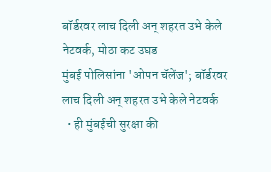बॉर्डरवर लाच दिली अन् शहरत उभे केले नेटवर्क, मोठा कट उघड
मुंबई पोलिसांना 'ओपन चॅलेंज'; बॉर्डरवर लाच दिली अन् शहरत उभे केले नेटवर्क
  • ही मुंबईची सुरक्षा की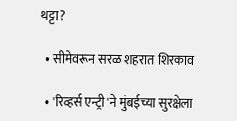थट्टा?

  • सीमेवरून सरळ शहरात शिरकाव

  • 'रिव्हर्स एन्ट्री'ने मुंबईच्या सुरक्षेला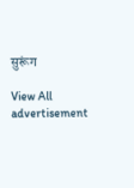सुरूंग

View All
advertisement